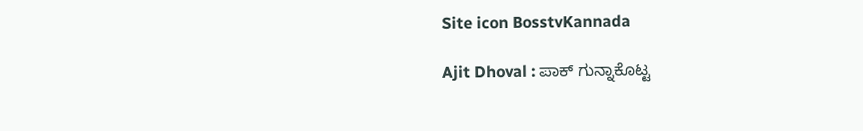Site icon BosstvKannada

Ajit Dhoval : ಪಾಕ್‌ ಗುನ್ನಾಕೊಟ್ಟ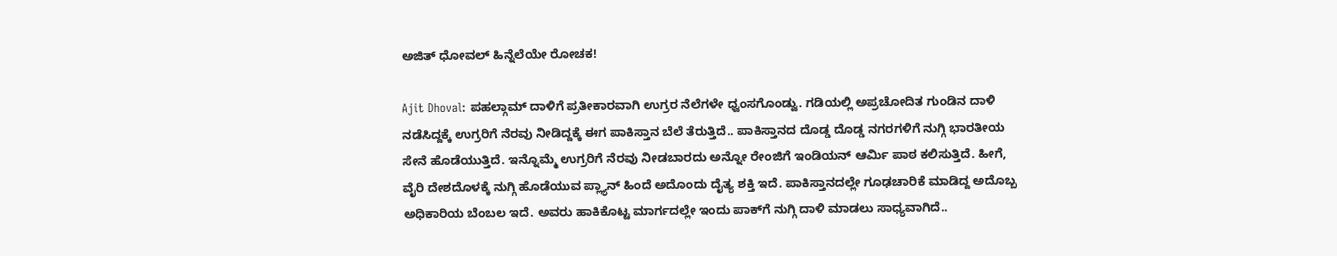ಅಜಿತ್‌ ಧೋವಲ್‌ ಹಿನ್ನೆಲೆಯೇ ರೋಚಕ!

Ajit Dhoval: ಪಹಲ್ಗಾಮ್‌ ದಾಳಿಗೆ ಪ್ರತೀಕಾರವಾಗಿ ಉಗ್ರರ ನೆಲೆಗಳೇ ಧ್ವಂಸಗೊಂಡ್ವು. ಗಡಿಯಲ್ಲಿ ಅಪ್ರಚೋದಿತ ಗುಂಡಿನ ದಾಳಿ ನಡೆಸಿದ್ದಕ್ಕೆ ಉಗ್ರರಿಗೆ ನೆರವು ನೀಡಿದ್ದಕ್ಕೆ ಈಗ ಪಾಕಿಸ್ತಾನ ಬೆಲೆ ತೆರುತ್ತಿದೆ.. ಪಾಕಿಸ್ತಾನದ ದೊಡ್ಡ ದೊಡ್ಡ ನಗರಗಳಿಗೆ ನುಗ್ಗಿ ಭಾರತೀಯ ಸೇನೆ ಹೊಡೆಯುತ್ತಿದೆ. ಇನ್ನೊಮ್ಮೆ ಉಗ್ರರಿಗೆ ನೆರವು ನೀಡಬಾರದು ಅನ್ನೋ ರೇಂಜಿಗೆ ಇಂಡಿಯನ್‌ ಆರ್ಮಿ ಪಾಠ ಕಲಿಸುತ್ತಿದೆ. ಹೀಗೆ, ವೈರಿ ದೇಶದೊಳಕ್ಕೆ ನುಗ್ಗಿ ಹೊಡೆಯುವ ಪ್ಲ್ಯಾನ್‌ ಹಿಂದೆ ಅದೊಂದು ದೈತ್ಯ ಶಕ್ತಿ ಇದೆ. ಪಾಕಿಸ್ತಾನದಲ್ಲೇ ಗೂಢಚಾರಿಕೆ ಮಾಡಿದ್ದ ಅದೊಬ್ಬ ಅಧಿಕಾರಿಯ ಬೆಂಬಲ ಇದೆ. ಅವರು ಹಾಕಿಕೊಟ್ಟ ಮಾರ್ಗದಲ್ಲೇ ಇಂದು ಪಾಕ್‌ಗೆ ನುಗ್ಗಿ ದಾಳಿ ಮಾಡಲು ಸಾಧ್ಯವಾಗಿದೆ..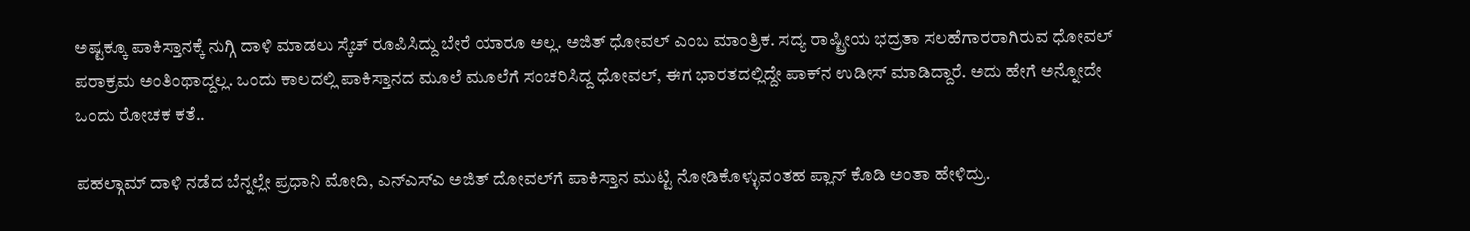ಅಷ್ಟಕ್ಕೂ ಪಾಕಿಸ್ತಾನಕ್ಕೆ ನುಗ್ಗಿ ದಾಳಿ ಮಾಡಲು ಸ್ಕೆಚ್‌ ರೂಪಿಸಿದ್ದು ಬೇರೆ ಯಾರೂ ಅಲ್ಲ. ಅಜಿತ್‌ ಧೋವಲ್‌ ಎಂಬ ಮಾಂತ್ರಿಕ. ಸದ್ಯ ರಾಷ್ಟ್ರೀಯ ಭದ್ರತಾ ಸಲಹೆಗಾರರಾಗಿರುವ ಧೋವಲ್‌ ಪರಾಕ್ರಮ ಅಂತಿಂಥಾದ್ದಲ್ಲ. ಒಂದು ಕಾಲದಲ್ಲಿ ಪಾಕಿಸ್ತಾನದ ಮೂಲೆ ಮೂಲೆಗೆ ಸಂಚರಿಸಿದ್ದ ಧೋವಲ್‌, ಈಗ ಭಾರತದಲ್ಲಿದ್ದೇ ಪಾಕ್‌ನ ಉಡೀಸ್‌ ಮಾಡಿದ್ದಾರೆ. ಅದು ಹೇಗೆ ಅನ್ನೋದೇ ಒಂದು ರೋಚಕ ಕತೆ..

ಪಹಲ್ಗಾಮ್‌ ದಾಳಿ ನಡೆದ ಬೆನ್ನಲ್ಲೇ ಪ್ರಧಾನಿ ಮೋದಿ, ಎನ್‌ಎಸ್‌ಎ ಅಜಿತ್‌ ದೋವಲ್‌ಗೆ ಪಾಕಿಸ್ತಾನ ಮುಟ್ಟಿ ನೋಡಿಕೊಳ್ಳುವಂತಹ ಪ್ಲಾನ್‌ ಕೊಡಿ ಅಂತಾ ಹೇಳಿದ್ರು.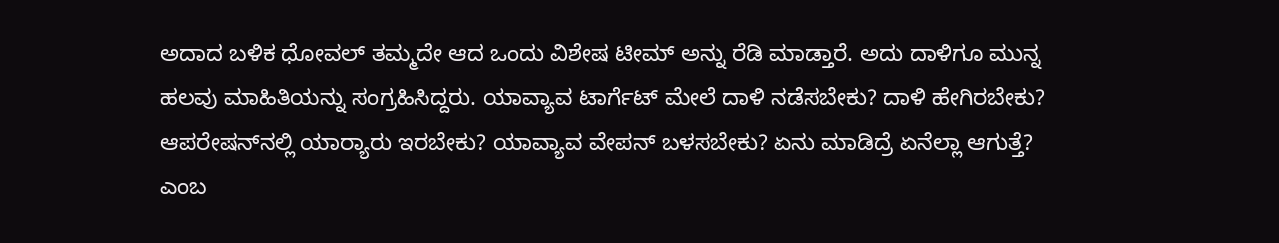ಅದಾದ ಬಳಿಕ ಧೋವಲ್‌ ತಮ್ಮದೇ ಆದ ಒಂದು ವಿಶೇಷ ಟೀಮ್‌ ಅನ್ನು ರೆಡಿ ಮಾಡ್ತಾರೆ. ಅದು ದಾಳಿಗೂ ಮುನ್ನ ಹಲವು ಮಾಹಿತಿಯನ್ನು ಸಂಗ್ರಹಿಸಿದ್ದರು. ಯಾವ್ಯಾವ ಟಾರ್ಗೆಟ್‌ ಮೇಲೆ ದಾಳಿ ನಡೆಸಬೇಕು? ದಾಳಿ ಹೇಗಿರಬೇಕು? ಆಪರೇಷನ್‌ನಲ್ಲಿ ಯಾರ‍್ಯಾರು ಇರಬೇಕು? ಯಾವ್ಯಾವ ವೇಪನ್‌ ಬಳಸಬೇಕು? ಏನು ಮಾಡಿದ್ರೆ ಏನೆಲ್ಲಾ ಆಗುತ್ತೆ? ಎಂಬ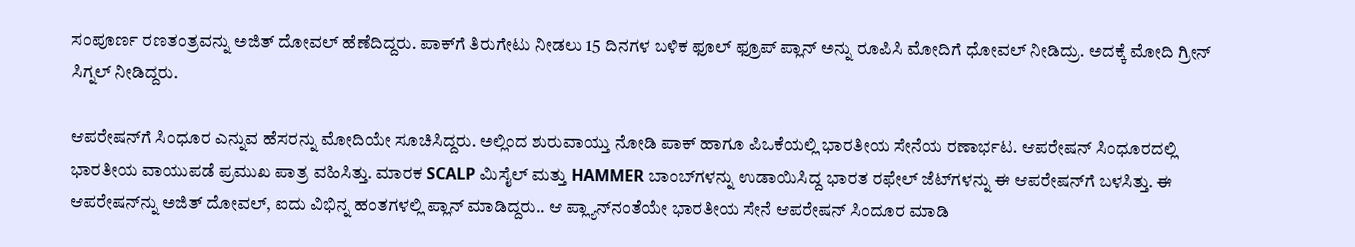ಸಂಪೂರ್ಣ ರಣತಂತ್ರವನ್ನು ಅಜಿತ್‌ ದೋವಲ್‌ ಹೆಣೆದಿದ್ದರು. ಪಾಕ್‌ಗೆ ತಿರುಗೇಟು ನೀಡಲು 15 ದಿನಗಳ ಬಳಿಕ ಫೂಲ್‌ ಫ್ರೂಪ್‌ ಪ್ಲಾನ್‌ ಅನ್ನು ರೂಪಿಸಿ ಮೋದಿಗೆ ಧೋವಲ್‌ ನೀಡಿದ್ರು. ಅದಕ್ಕೆ ಮೋದಿ ಗ್ರೀನ್‌ ಸಿಗ್ನಲ್‌ ನೀಡಿದ್ದರು.

ಆಪರೇಷನ್‌ಗೆ ಸಿಂಧೂರ ಎನ್ನುವ ಹೆಸರನ್ನು ಮೋದಿಯೇ ಸೂಚಿಸಿದ್ದರು. ಅಲ್ಲಿಂದ ಶುರುವಾಯ್ತು ನೋಡಿ ಪಾಕ್‌ ಹಾಗೂ ಪಿಒಕೆಯಲ್ಲಿ ಭಾರತೀಯ ಸೇನೆಯ ರಣಾರ್ಭಟ. ಆಪರೇಷನ್‌ ಸಿಂಧೂರದಲ್ಲಿ ಭಾರತೀಯ ವಾಯುಪಡೆ ಪ್ರಮುಖ ಪಾತ್ರ ವಹಿಸಿತ್ತು. ಮಾರಕ SCALP ಮಿಸೈಲ್‌ ಮತ್ತು HAMMER ಬಾಂಬ್‌ಗಳನ್ನು ಉಡಾಯಿಸಿದ್ದ ಭಾರತ ರಫೇಲ್‌ ಜೆಟ್‌ಗಳನ್ನು ಈ ಆಪರೇಷನ್‌ಗೆ ಬಳಸಿತ್ತು. ಈ ಆಪರೇಷನ್‌ನ್ನು ಅಜಿತ್ ದೋವಲ್‌, ಐದು ವಿಭಿನ್ನ ಹಂತಗಳಲ್ಲಿ ಪ್ಲಾನ್‌ ಮಾಡಿದ್ದರು.. ಆ ಪ್ಲ್ಯಾನ್‌ನಂತೆಯೇ ಭಾರತೀಯ ಸೇನೆ ಆಪರೇಷನ್‌ ಸಿಂದೂರ ಮಾಡಿ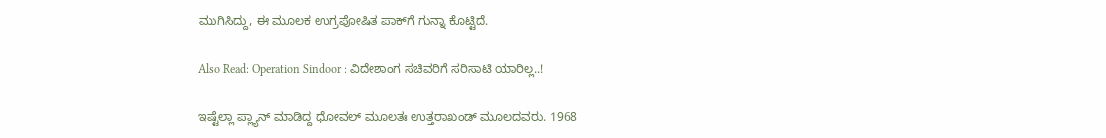ಮುಗಿಸಿದ್ದು, ಈ ಮೂಲಕ ಉಗ್ರಪೋಷಿತ ಪಾಕ್‌ಗೆ ಗುನ್ನಾ ಕೊಟ್ಟಿದೆ.

Also Read: Operation Sindoor : ವಿದೇಶಾಂಗ ಸಚಿವರಿಗೆ ಸರಿಸಾಟಿ ಯಾರಿಲ್ಲ..!

ಇಷ್ಟೆಲ್ಲಾ ಪ್ಲ್ಯಾನ್‌ ಮಾಡಿದ್ದ ಧೋವಲ್‌ ಮೂಲತಃ ಉತ್ತರಾಖಂಡ್‌ ಮೂಲದವರು. 1968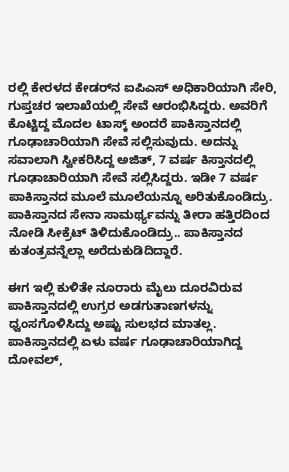ರಲ್ಲಿ ಕೇರಳದ ಕೇಡರ್‌ನ ಐಪಿಎಸ್ ಅಧಿಕಾರಿಯಾಗಿ ಸೇರಿ, ಗುಪ್ತಚರ ಇಲಾಖೆಯಲ್ಲಿ ಸೇವೆ ಆರಂಭಿಸಿದ್ದರು. ಅವರಿಗೆ ಕೊಟ್ಟಿದ್ದ ಮೊದಲ ಟಾಸ್ಕ್ ಅಂದರೆ ಪಾಕಿಸ್ತಾನದಲ್ಲಿ ಗೂಢಾಚಾರಿಯಾಗಿ ಸೇವೆ ಸಲ್ಲಿಸುವುದು. ಅದನ್ನು ಸವಾಲಾಗಿ ಸ್ವೀಕರಿಸಿದ್ದ ಅಜಿತ್‌, 7 ವರ್ಷ ಕಿಸ್ತಾನದಲ್ಲಿ ಗೂಢಾಚಾರಿಯಾಗಿ ಸೇವೆ ಸಲ್ಲಿಸಿದ್ದರು. ಇಡೀ 7 ವರ್ಷ ಪಾಕಿಸ್ತಾನದ ಮೂಲೆ ಮೂಲೆಯನ್ನೂ ಅರಿತುಕೊಂಡಿದ್ರು. ಪಾಕಿಸ್ತಾನದ ಸೇನಾ ಸಾಮರ್ಥ್ಯವನ್ನು ತೀರಾ ಹತ್ತಿರದಿಂದ ನೋಡಿ ಸೀಕ್ರೆಟ್‌ ತಿಳಿದುಕೊಂಡಿದ್ರು.. ಪಾಕಿಸ್ತಾನದ ಕುತಂತ್ರವನ್ನೆಲ್ಲಾ ಅರೆದುಕುಡಿದಿದ್ದಾರೆ.

ಈಗ ಇಲ್ಲಿ ಕುಳಿತೇ ನೂರಾರು ಮೈಲು ದೂರವಿರುವ ಪಾಕಿಸ್ತಾನದಲ್ಲಿ ಉಗ್ರರ ಅಡಗುತಾಣಗಳನ್ನು ಧ್ವಂಸಗೊಳಿಸಿದ್ದು ಅಷ್ಟು ಸುಲಭದ ಮಾತಲ್ಲ. ಪಾಕಿಸ್ತಾನದಲ್ಲಿ ಏಳು ವರ್ಷ ಗೂಢಾಚಾರಿಯಾಗಿದ್ದ ದೋವಲ್‌,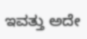ಇವತ್ತು ಅದೇ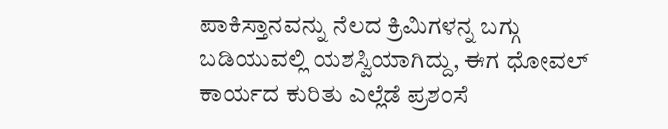ಪಾಕಿಸ್ತಾನವನ್ನು ನೆಲದ ಕ್ರಿಮಿಗಳನ್ನ ಬಗ್ಗು ಬಡಿಯುವಲ್ಲಿ ಯಶಸ್ವಿಯಾಗಿದ್ದು, ಈಗ ಧೋವಲ್‌ ಕಾರ್ಯದ ಕುರಿತು ಎಲ್ಲೆಡೆ ಪ್ರಶಂಸೆ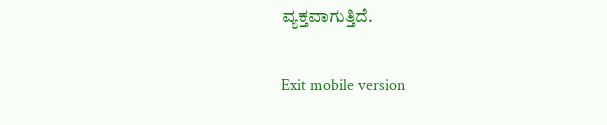ವ್ಯಕ್ತವಾಗುತ್ತಿದೆ.

Exit mobile version